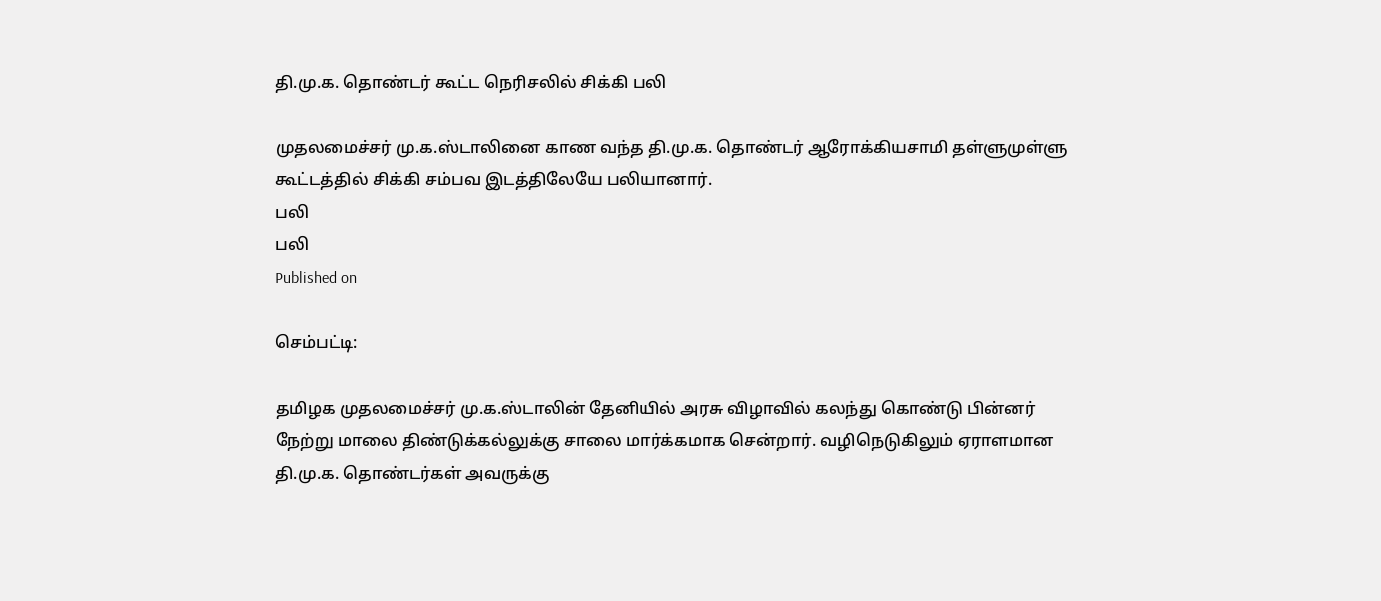தி.மு.க. தொண்டர் கூட்ட நெரிசலில் சிக்கி பலி

முதலமைச்சர் மு.க.ஸ்டாலினை காண வந்த தி.மு.க. தொண்டர் ஆரோக்கியசாமி தள்ளுமுள்ளு கூட்டத்தில் சிக்கி சம்பவ இடத்திலேயே பலியானார்.
பலி
பலி
Published on

செம்பட்டி:

தமிழக முதலமைச்சர் மு.க.ஸ்டாலின் தேனியில் அரசு விழாவில் கலந்து கொண்டு பின்னர் நேற்று மாலை திண்டுக்கல்லுக்கு சாலை மார்க்கமாக சென்றார். வழிநெடுகிலும் ஏராளமான தி.மு.க. தொண்டர்கள் அவருக்கு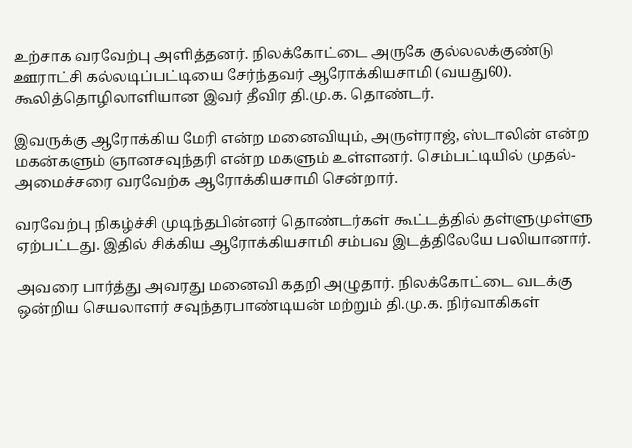உற்சாக வரவேற்பு அளித்தனர். நிலக்கோட்டை அருகே குல்லலக்குண்டு ஊராட்சி கல்லடிப்பட்டியை சேர்ந்தவர் ஆரோக்கியசாமி (வயது60). கூலித்தொழிலாளியான இவர் தீவிர தி.மு.க. தொண்டர்.

இவருக்கு ஆரோக்கிய மேரி என்ற மனைவியும், அருள்ராஜ், ஸ்டாலின் என்ற மகன்களும் ஞானசவுந்தரி என்ற மகளும் உள்ளனர். செம்பட்டியில் முதல்-அமைச்சரை வரவேற்க ஆரோக்கியசாமி சென்றார்.

வரவேற்பு நிகழ்ச்சி முடிந்தபின்னர் தொண்டர்கள் கூட்டத்தில் தள்ளுமுள்ளு ஏற்பட்டது. இதில் சிக்கிய ஆரோக்கியசாமி சம்பவ இடத்திலேயே பலியானார்.

அவரை பார்த்து அவரது மனைவி கதறி அழுதார். நிலக்கோட்டை வடக்கு ஒன்றிய செயலாளர் சவுந்தரபாண்டியன் மற்றும் தி.மு.க. நிர்வாகிகள்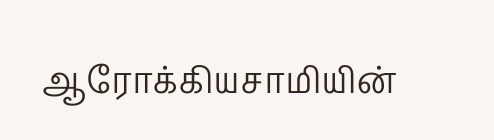ஆரோக்கியசாமியின்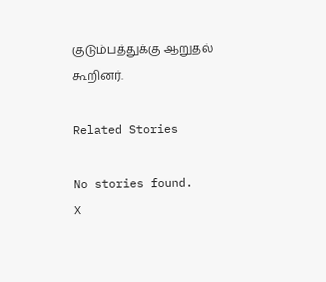குடும்பத்துக்கு ஆறுதல் கூறினர்.

Related Stories

No stories found.
X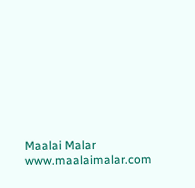Maalai Malar
www.maalaimalar.com